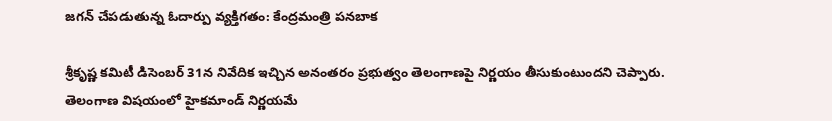జగన్ చేపడుతున్న ఓదార్పు వ్యక్తిగతం: కేంద్రమంత్రి పనబాక

శ్రీకృష్ణ కమిటీ డిసెంబర్ 31న నివేదిక ఇచ్చిన అనంతరం ప్రభుత్వం తెలంగాణపై నిర్ణయం తీసుకుంటుందని చెప్పారు. తెలంగాణ విషయంలో హైకమాండ్ నిర్ణయమే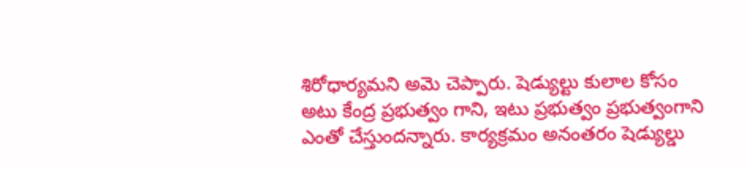శిరోధార్యమని అమె చెప్పారు. షెడ్యుల్టు కులాల కోసం అటు కేంద్ర ప్రభుత్వం గాని, ఇటు ప్రభుత్వం ప్రభుత్వంగాని ఎంతో చేస్తుందన్నారు. కార్యక్రమం అనంతరం షెడ్యుల్డు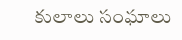కులాలు సంఘాలు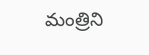మంత్రిని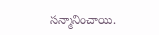సన్మానించాయి.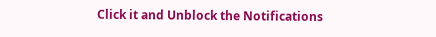Click it and Unblock the Notifications